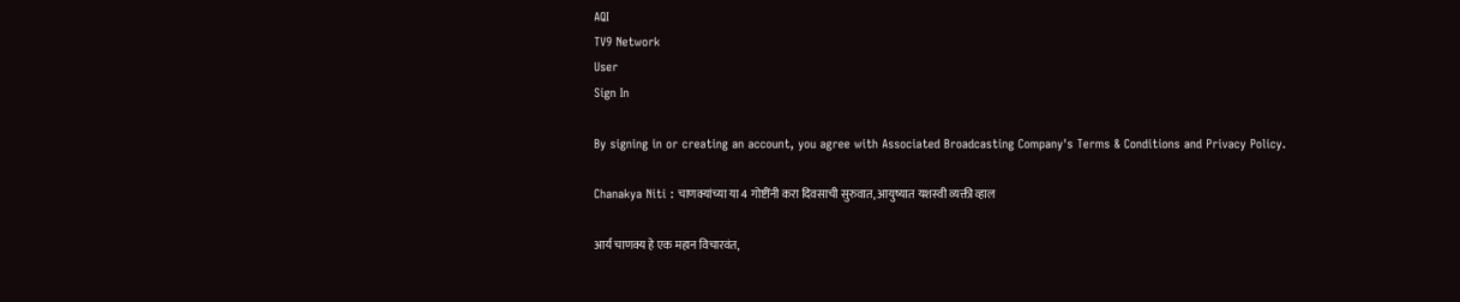AQI
TV9 Network
User
Sign In

By signing in or creating an account, you agree with Associated Broadcasting Company's Terms & Conditions and Privacy Policy.

Chanakya Niti : चाणक्यांच्या या 4 गोष्टींनी करा दिवसाची सुरुवात, आयुष्यात यशस्वी व्यक्ती व्हाल

आर्य चाणक्य हे एक महान विचारवंत,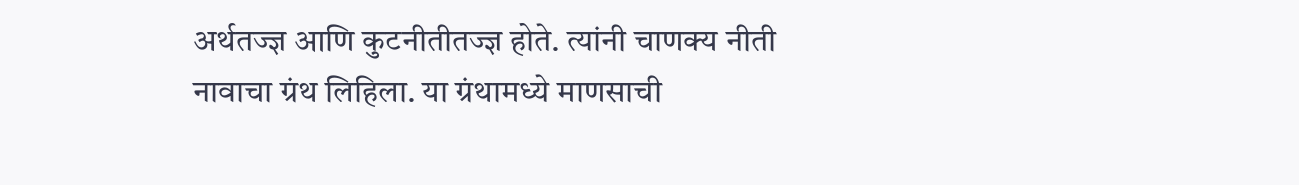अर्थतज्ज्ञ आणि कुटनीतीतज्ज्ञ होते. त्यांनी चाणक्य नीती नावाचा ग्रंथ लिहिला. या ग्रंथामध्ये माणसाची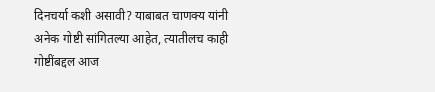दिनचर्या कशी असावी? याबाबत चाणक्य यांनी अनेक गोष्टी सांगितल्या आहेत, त्यातीलच काही गोष्टींबद्दल आज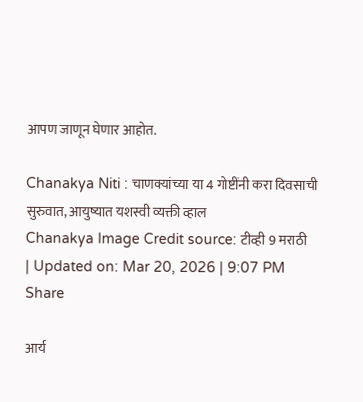आपण जाणून घेणार आहोत.

Chanakya Niti : चाणक्यांच्या या 4 गोष्टींनी करा दिवसाची सुरुवात, आयुष्यात यशस्वी व्यक्ती व्हाल
Chanakya Image Credit source: टीव्ही 9 मराठी
| Updated on: Mar 20, 2026 | 9:07 PM
Share

आर्य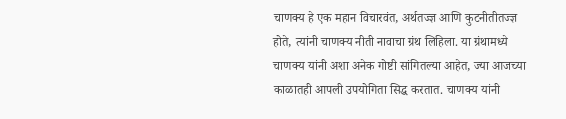चाणक्य हे एक महान विचारवंत, अर्थतज्ज्ञ आणि कुटनीतीतज्ज्ञ होते, त्यांनी चाणक्य नीती नावाचा ग्रंथ लिहिला. या ग्रंथामध्ये चाणक्य यांनी अशा अनेक गोष्टी सांगितल्या आहेत, ज्या आजच्या काळातही आपली उपयोगिता सिद्ध करतात. चाणक्य यांनी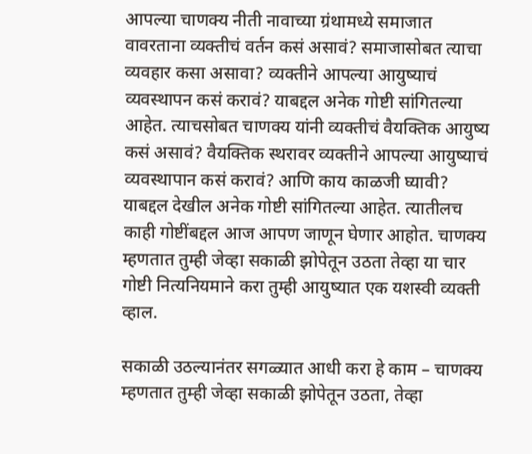आपल्या चाणक्य नीती नावाच्या ग्रंथामध्ये समाजात वावरताना व्यक्तीचं वर्तन कसं असावं? समाजासोबत त्याचा व्यवहार कसा असावा? व्यक्तीने आपल्या आयुष्याचं व्यवस्थापन कसं करावं? याबद्दल अनेक गोष्टी सांगितल्या आहेत. त्याचसोबत चाणक्य यांनी व्यक्तीचं वैयक्तिक आयुष्य कसं असावं? वैयक्तिक स्थरावर व्यक्तीने आपल्या आयुष्याचं व्यवस्थापान कसं करावं? आणि काय काळजी घ्यावी? याबद्दल देखील अनेक गोष्टी सांगितल्या आहेत. त्यातीलच काही गोष्टींबद्दल आज आपण जाणून घेणार आहोत. चाणक्य म्हणतात तुम्ही जेव्हा सकाळी झोपेतून उठता तेव्हा या चार गोष्टी नित्यनियमाने करा तुम्ही आयुष्यात एक यशस्वी व्यक्ती व्हाल.

सकाळी उठल्यानंतर सगळ्यात आधी करा हे काम – चाणक्य म्हणतात तुम्ही जेव्हा सकाळी झोपेतून उठता, तेव्हा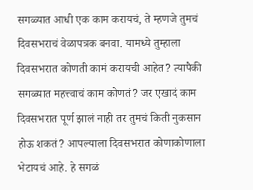सगळ्यात आधी एक काम करायचं, ते म्हणजे तुमचं दिवसभराचं वेळापत्रक बनवा. यामध्ये तुम्हाला दिवसभरात कोणती कामं करायची आहेत? त्यापैकी सगळ्यात महत्त्वाचं काम कोणतं? जर एखादं काम दिवसभरात पूर्ण झालं नाही तर तुमचं किती नुकसान होऊ शकतं? आपल्याला दिवसभरात कोणाकोणाला भेटायचं आहे. हे सगळं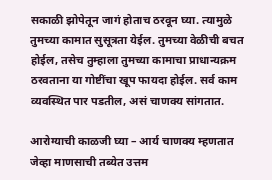सकाळी झोपेतून जागं होताच ठरवून घ्या. त्यामुळे तुमच्या कामात सुसूत्रता येईल. तुमच्या वेळीची बचत होईल, तसेच तुम्हाला तुमच्या कामाचा प्राधान्यक्रम ठरवताना या गोष्टींचा खूप फायदा होईल. सर्व काम व्यवस्थित पार पडतील, असं चाणक्य सांगतात.

आरोग्याची काळजी घ्या – आर्य चाणक्य म्हणतात जेव्हा माणसाची तब्येत उत्तम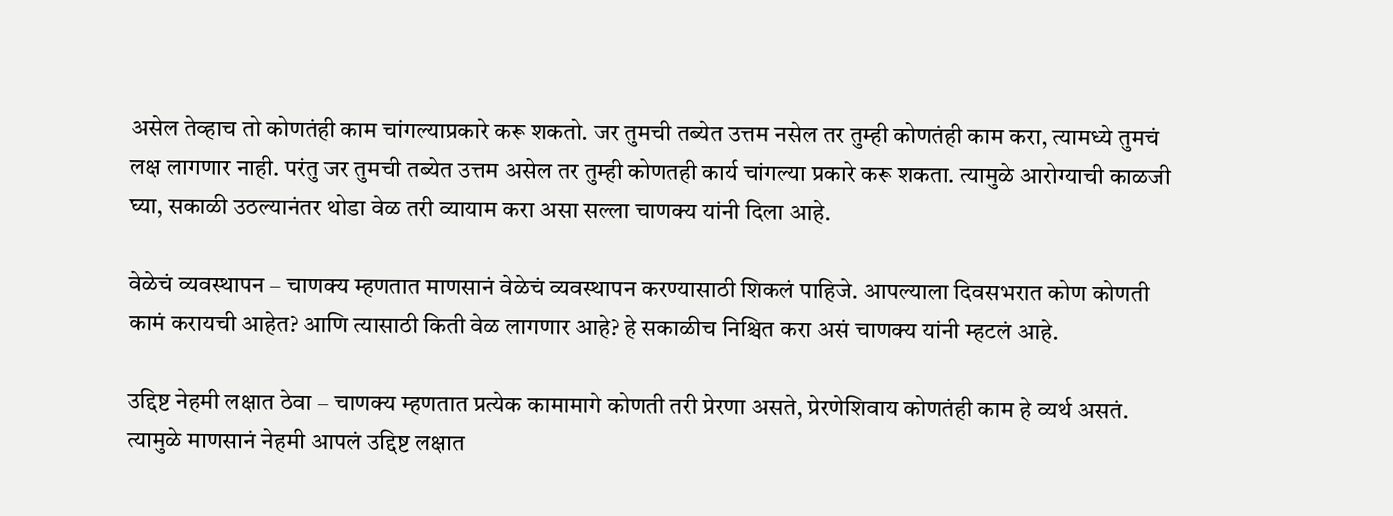असेल तेव्हाच तो कोणतंही काम चांगल्याप्रकारे करू शकतो. जर तुमची तब्येत उत्तम नसेल तर तुम्ही कोणतंही काम करा, त्यामध्ये तुमचं लक्ष लागणार नाही. परंतु जर तुमची तब्येत उत्तम असेल तर तुम्ही कोणतही कार्य चांगल्या प्रकारे करू शकता. त्यामुळे आरोग्याची काळजी घ्या, सकाळी उठल्यानंतर थोडा वेळ तरी व्यायाम करा असा सल्ला चाणक्य यांनी दिला आहे.

वेळेचं व्यवस्थापन – चाणक्य म्हणतात माणसानं वेळेचं व्यवस्थापन करण्यासाठी शिकलं पाहिजे. आपल्याला दिवसभरात कोण कोणती कामं करायची आहेत? आणि त्यासाठी किती वेळ लागणार आहे? हे सकाळीच निश्चित करा असं चाणक्य यांनी म्हटलं आहे.

उद्दिष्ट नेहमी लक्षात ठेवा – चाणक्य म्हणतात प्रत्येक कामामागे कोणती तरी प्रेरणा असते, प्रेरणेशिवाय कोणतंही काम हे व्यर्थ असतं. त्यामुळे माणसानं नेहमी आपलं उद्दिष्ट लक्षात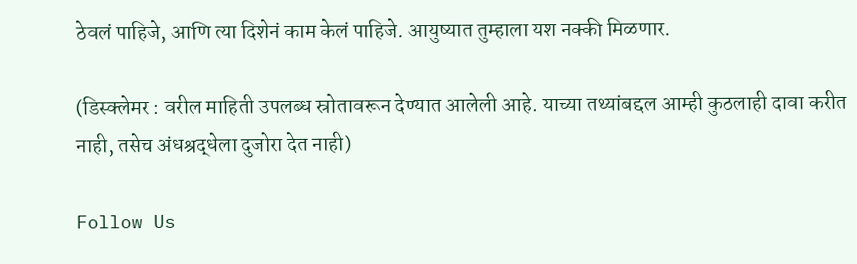ठेवलं पाहिजे, आणि त्या दिशेनं काम केलं पाहिजे. आयुष्यात तुम्हाला यश नक्की मिळणार.

(डिस्क्लेमर : वरील माहिती उपलब्ध स्रोतावरून देण्यात आलेली आहे. याच्या तथ्यांबद्दल आम्ही कुठलाही दावा करीत नाही, तसेच अंधश्रद्धेला दुजोरा देत नाही)

Follow Us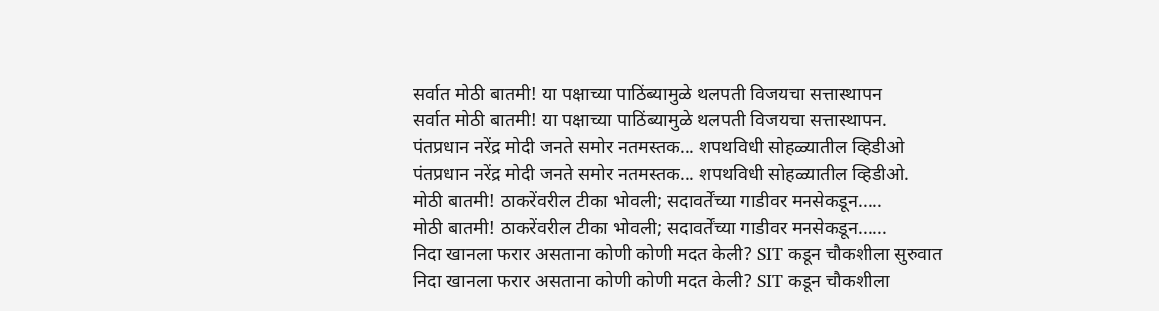सर्वात मोठी बातमी! या पक्षाच्या पाठिंब्यामुळे थलपती विजयचा सत्तास्थापन
सर्वात मोठी बातमी! या पक्षाच्या पाठिंब्यामुळे थलपती विजयचा सत्तास्थापन.
पंतप्रधान नरेंद्र मोदी जनते समोर नतमस्तक... शपथविधी सोहळ्यातील व्हिडीओ
पंतप्रधान नरेंद्र मोदी जनते समोर नतमस्तक... शपथविधी सोहळ्यातील व्हिडीओ.
मोठी बातमी! ठाकरेंवरील टीका भोवली; सदावर्तेंच्या गाडीवर मनसेकडून.....
मोठी बातमी! ठाकरेंवरील टीका भोवली; सदावर्तेंच्या गाडीवर मनसेकडून......
निदा खानला फरार असताना कोणी कोणी मदत केली? SIT कडून चौकशीला सुरुवात
निदा खानला फरार असताना कोणी कोणी मदत केली? SIT कडून चौकशीला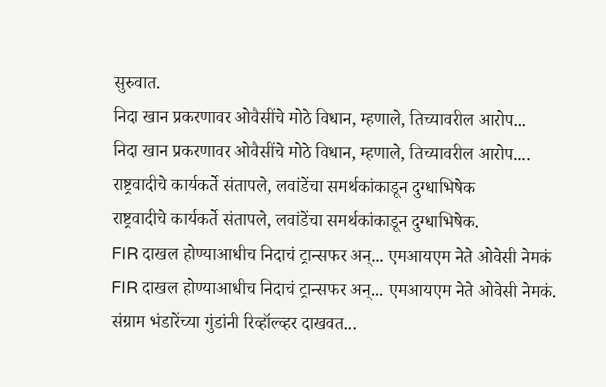सुरुवात.
निदा खान प्रकरणावर ओवैसींचे मोठे विधान, म्हणाले, तिच्यावरील आरोप...
निदा खान प्रकरणावर ओवैसींचे मोठे विधान, म्हणाले, तिच्यावरील आरोप....
राष्ट्रवादीचे कार्यकर्ते संतापले, लवांडेंचा समर्थकांकाडून दुग्धाभिषेक
राष्ट्रवादीचे कार्यकर्ते संतापले, लवांडेंचा समर्थकांकाडून दुग्धाभिषेक.
FIR दाखल होण्याआधीच निदाचं ट्रान्सफर अन्... एमआयएम नेते ओवेसी नेमकं
FIR दाखल होण्याआधीच निदाचं ट्रान्सफर अन्... एमआयएम नेते ओवेसी नेमकं.
संग्राम भंडारेंच्या गुंडांनी रिव्हॉल्व्हर दाखवत...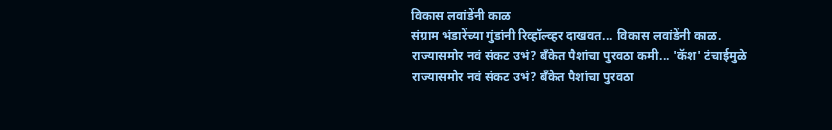विकास लवांडेंनी काळ
संग्राम भंडारेंच्या गुंडांनी रिव्हॉल्व्हर दाखवत... विकास लवांडेंनी काळ.
राज्यासमोर नवं संकट उभं? बँकेत पैशांचा पुरवठा कमी... 'कॅश' टंचाईमुळे
राज्यासमोर नवं संकट उभं? बँकेत पैशांचा पुरवठा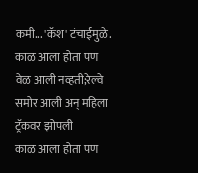कमी... 'कॅश' टंचाईमुळे.
काळ आला होता पण वेळ आली नव्हती;रेल्वे समोर आली अन् महिला ट्रॅकवर झोपली
काळ आला होता पण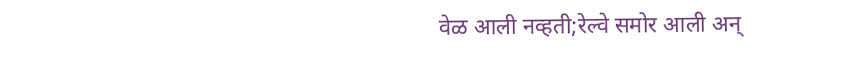वेळ आली नव्हती;रेल्वे समोर आली अन्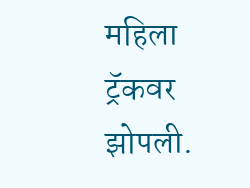महिला ट्रॅकवर झोपली.